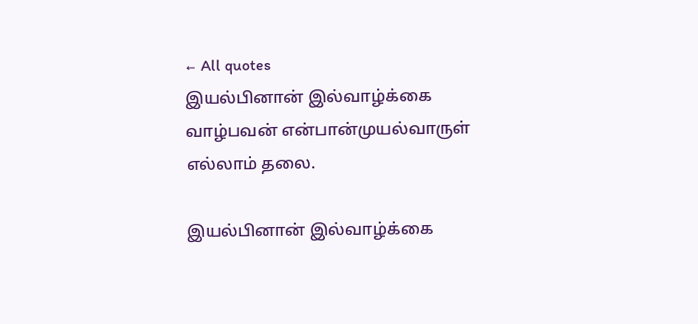← All quotes
இயல்பினான் இல்வாழ்க்கை வாழ்பவன் என்பான்முயல்வாருள் எல்லாம் தலை.

இயல்பினான் இல்வாழ்க்கை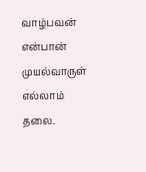வாழ்பவன் என்பான் முயல்வாருள் எல்லாம் தலை.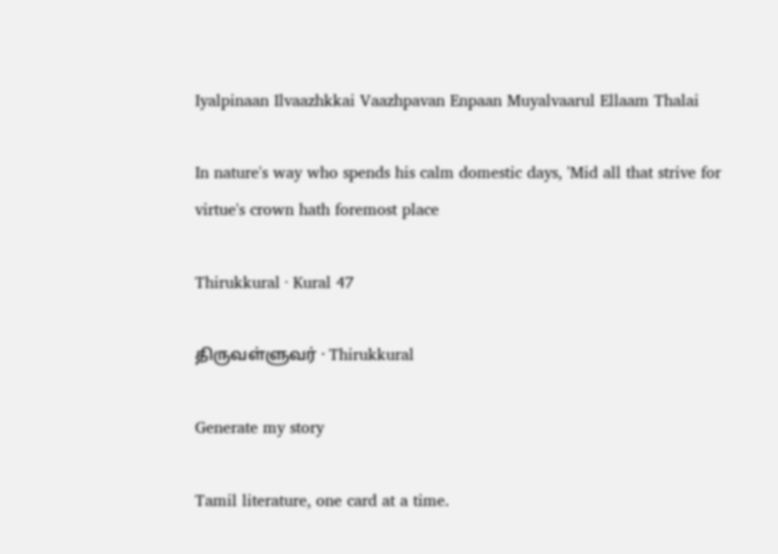Iyalpinaan Ilvaazhkkai Vaazhpavan Enpaan Muyalvaarul Ellaam Thalai

In nature's way who spends his calm domestic days, 'Mid all that strive for virtue's crown hath foremost place

Thirukkural · Kural 47

திருவள்ளுவர் · Thirukkural

Generate my story

Tamil literature, one card at a time.